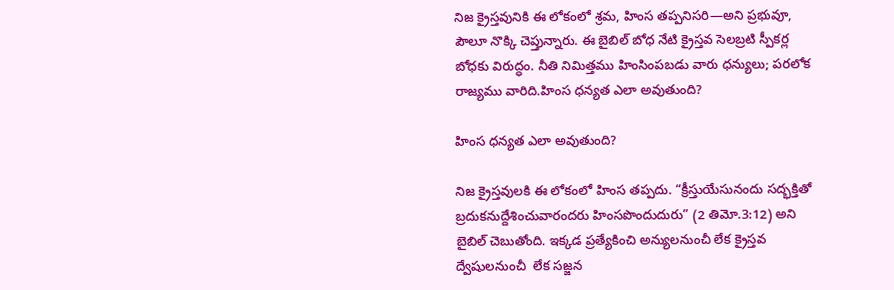నిజ క్రైస్తవునికి ఈ లోకంలో శ్రమ, హింస తప్పనిసరి—అని ప్రభువూ, పౌలూ నొక్కి చెప్తున్నారు. ఈ బైబిల్ బోధ నేటి క్రైస్తవ సెలబ్రటి స్పీకర్ల బోధకు విరుద్ధం. నీతి నిమిత్తము హింసింపబడు వారు ధన్యులు; పరలోక రాజ్యము వారిది.హింస ధన్యత ఎలా అవుతుంది?

హింస ధన్యత ఎలా అవుతుంది?

నిజ క్రైస్తవులకి ఈ లోకంలో హింస తప్పదు. “క్రీస్తుయేసునందు సద్భక్తితో బ్రదుకనుద్దేశించువారందరు హింసపొందుదురు” (2 తిమో.3:12) అని బైబిల్ చెబుతోంది. ఇక్కడ ప్రత్యేకించి అన్యులనుంచీ లేక క్రైస్తవ ద్వేషులనుంచీ  లేక సజ్జన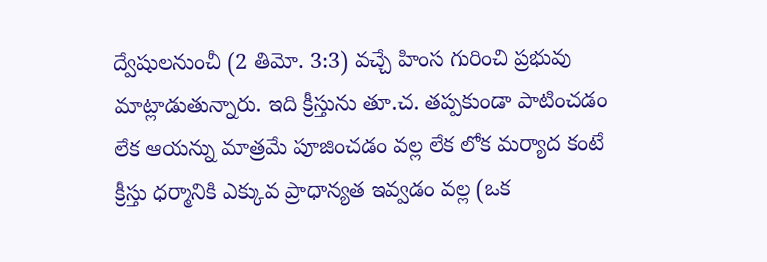ద్వేషులనుంచీ (2 తిమో. 3:3) వచ్చే హింస గురించి ప్రభువు మాట్లాడుతున్నారు. ఇది క్రీస్తును తూ.చ. తప్పకుండా పాటించడం లేక ఆయన్ను మాత్రమే పూజించడం వల్ల లేక లోక మర్యాద కంటే క్రీస్తు ధర్మానికి ఎక్కువ ప్రాధాన్యత ఇవ్వడం వల్ల (ఒక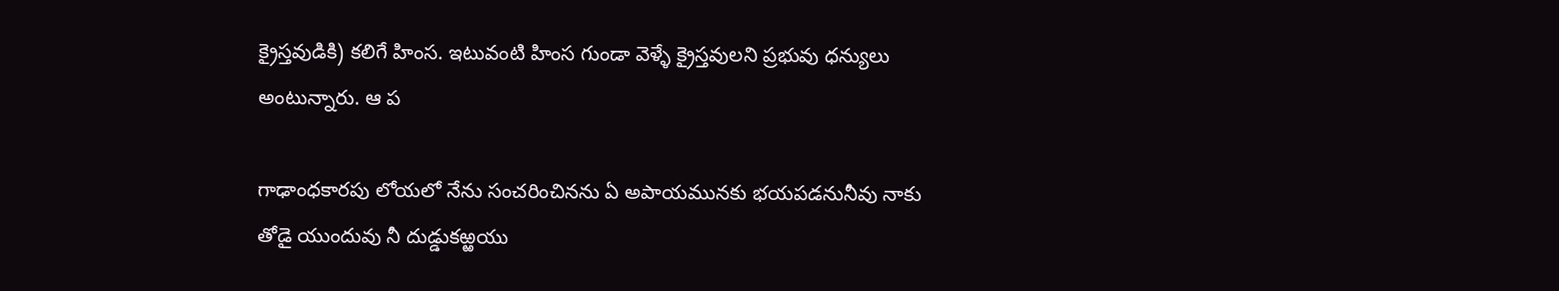క్రైస్తవుడికి) కలిగే హింస. ఇటువంటి హింస గుండా వెళ్ళే క్రైస్తవులని ప్రభువు ధన్యులు అంటున్నారు. ఆ ప

గాఢాంధకారపు లోయలో నేను సంచరించినను ఏ అపాయమునకు భయపడనునీవు నాకు తోడై యుందువు నీ దుడ్డుకఱ్ఱయు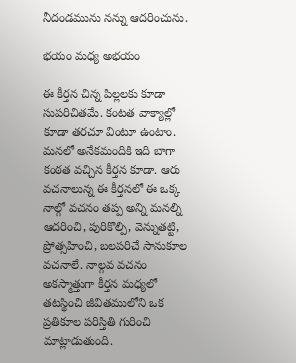నీదండమును నన్ను ఆదరించును.

భయం మధ్య అభయం

ఈ కీర్తన చిన్న పిల్లలకు కూడా సుపరిచితమే. కంటత వాక్యాల్లో కూడా తరచూ వింటూ ఉంటాం. మనలో అనేకమందికి ఇది బాగా కంఠత వచ్చిన కీర్తన కూడా. ఆరు వచనాలున్న ఈ కీర్తనలో ఈ ఒక్క నాల్గో వచనం తప్ప అన్ని మనల్ని ఆదరించి, పురికొల్పి, వెన్నుతట్టి, ప్రోత్సహించి, బలపరిచే సానుకూల వచనాలే. నాల్గవ వచనం అకస్మాత్తుగా కీర్తన మధ్యలో తటస్థించి జీవితములోని ఒక ప్రతికూల పరిస్తితి గురించి మాట్లాడుతుంది.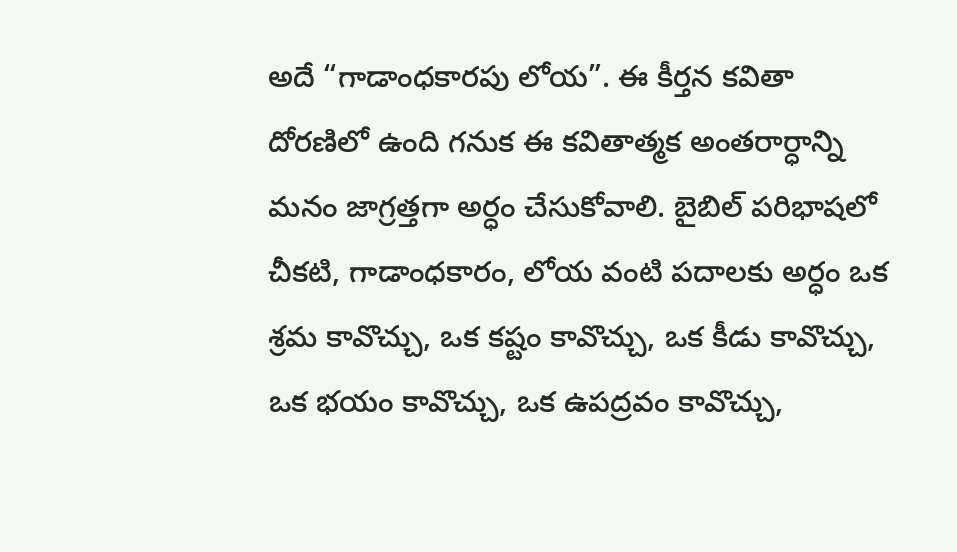అదే “గాడాంధకారపు లోయ”. ఈ కీర్తన కవితా దోరణిలో ఉంది గనుక ఈ కవితాత్మక అంతరార్ధాన్ని మనం జాగ్రత్తగా అర్ధం చేసుకోవాలి. బైబిల్ పరిభాషలో చీకటి, గాడాంధకారం, లోయ వంటి పదాలకు అర్ధం ఒక శ్రమ కావొచ్చు, ఒక కష్టం కావొచ్చు, ఒక కీడు కావొచ్చు, ఒక భయం కావొచ్చు, ఒక ఉపద్రవం కావొచ్చు,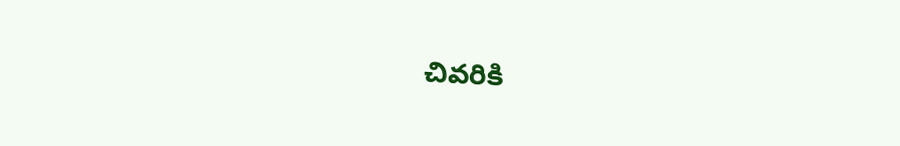చివరికి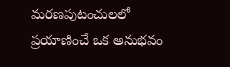మరణపుటంచులలో ప్రయాణించే ఒక అనుభవం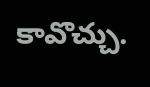కావొచ్చు.